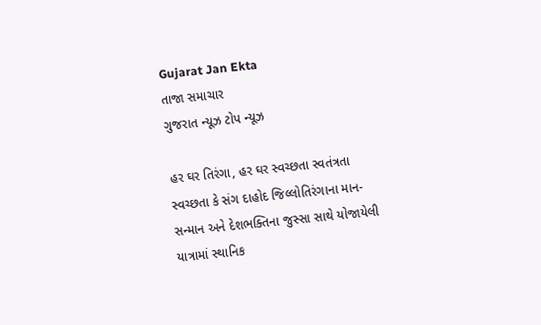Gujarat Jan Ekta
તાજા સમાચાર
ગુજરાત ન્યૂઝ ટોપ ન્યૂઝ

હર ઘર તિરંગા, હર ઘર સ્વચ્છતા સ્વતંત્રતા સ્વચ્છતા કે સંગ દાહોદ જિલ્લોતિરંગાના માન-સન્માન અને દેશભક્તિના જુસ્સા સાથે યોજાયેલી યાત્રામાં સ્થાનિક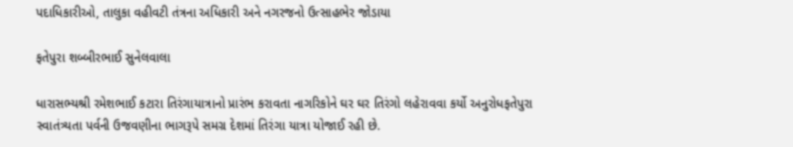પદાધિકારીઓ, તાલુકા વહીવટી તંત્રના અધિકારી અને નગરજનો ઉત્સાહભેર જોડાયા

ફતેપુરા શબ્બીરભાઈ સુનેલવાલા

ધારાસભ્યશ્રી રમેશભાઈ કટારા તિરંગાયાત્રાનો પ્રારંભ કરાવતા નાગરિકોને ઘર ઘર તિરંગો લહેરાવવા કર્યો અનુરોધફતેપુરા સ્વાતંત્ર્યતા પર્વની ઉજવણીના ભાગરૂપે સમગ્ર દેશમાં તિરંગા યાત્રા યોજાઈ રહી છે.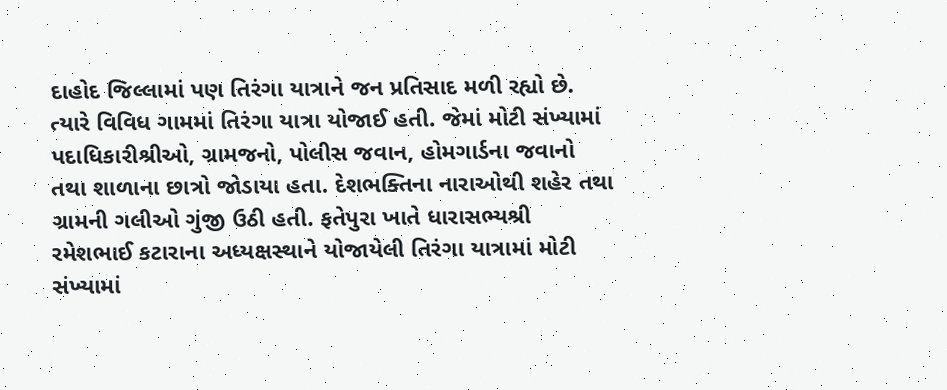દાહોદ જિલ્લામાં પણ તિરંગા યાત્રાને જન પ્રતિસાદ મળી રહ્યો છે. ત્યારે વિવિધ ગામમાં તિરંગા યાત્રા યોજાઈ હતી. જેમાં મોટી સંખ્યામાં પદાધિકારીશ્રીઓ, ગ્રામજનો, પોલીસ જવાન, હોમગાર્ડના જવાનો તથા શાળાના છાત્રો જોડાયા હતા. દેશભક્તિના નારાઓથી શહેર તથા ગ્રામની ગલીઓ ગુંજી ઉઠી હતી. ફતેપુરા ખાતે ધારાસભ્યશ્રી રમેશભાઈ કટારાના અધ્યક્ષસ્થાને યોજાયેલી તિરંગા યાત્રામાં મોટી સંખ્યામાં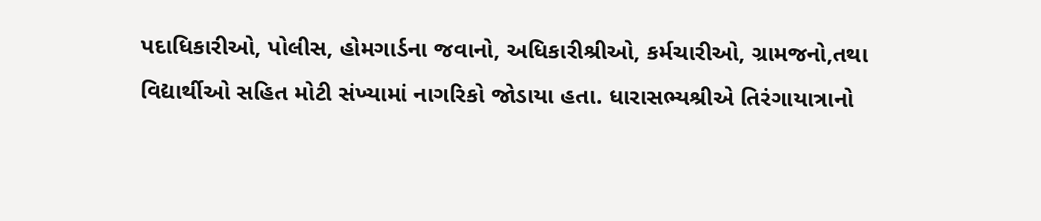પદાધિકારીઓ, પોલીસ, હોમગાર્ડના જવાનો, અધિકારીશ્રીઓ, કર્મચારીઓ, ગ્રામજનો,તથા વિદ્યાર્થીઓ સહિત મોટી સંખ્યામાં નાગરિકો જોડાયા હતા. ધારાસભ્યશ્રીએ તિરંગાયાત્રાનો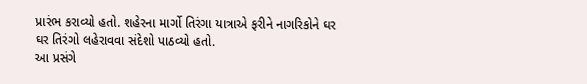પ્રારંભ કરાવ્યો હતો. શહેરના માર્ગો તિરંગા યાત્રાએ ફરીને નાગરિકોને ઘર ઘર તિરંગો લહેરાવવા સંદેશો પાઠવ્યો હતો.
આ પ્રસંગે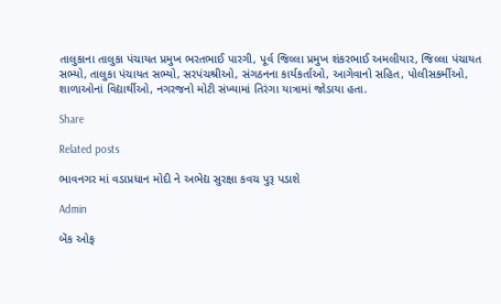તાલુકાના તાલુકા પંચાયત પ્રમુખ ભરતભાઈ પારગી, પૂર્વ જિલ્લા પ્રમુખ શંકરભાઈ અમલીયાર, જિલ્લા પંચાયત સભ્યો, તાલુકા પંચાયત સભ્યો, સરપંચશ્રીઓ, સંગઠનના કાર્યકર્તાઓ, આગેવાનો સહિત, પોલીસકર્મીઓ, શાળાઓનાં વિદ્યાર્થીઓ, નગરજનો મોટી સંખ્યામાં તિરંગા યાત્રામાં જોડાયા હતા.

Share

Related posts

ભાવનગર માં વડાપ્રધાન મોદી ને અભેદ્ય સુરક્ષા કવચ પુરૂ પડાશે

Admin

બેંક ઓફ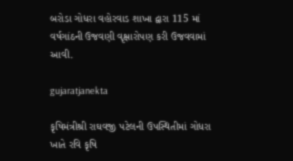બરોડા ગોધરા વહોરવાડ શાખા દ્વારા 115 માં વર્ષગાંઠની ઉજવણી વૃક્ષારોપણ કરી ઉજવવામાં આવી.

gujaratjanekta

કૃષિમંત્રીશ્રી રાઘવજી પટેલની ઉપસ્થિતીમાં ગોધરા ખાતે રવિ કૃષિ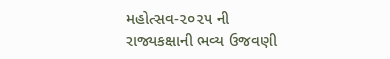મહોત્સવ-૨૦૨૫ ની રાજ્યકક્ષાની ભવ્ય ઉજવણી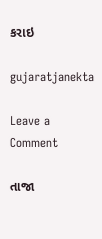કરાઇ

gujaratjanekta

Leave a Comment

તાજા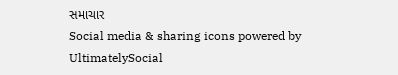સમાચાર
Social media & sharing icons powered by UltimatelySocial